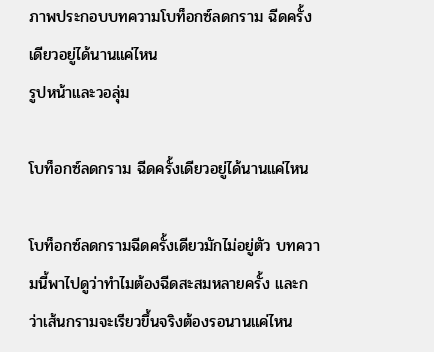ภาพประกอบบทความโบท็อกซ์ลดกราม ฉีดครั้งเดียวอยู่ได้นานแค่ไหน
รูปหน้าและวอลุ่ม

โบท็อกซ์ลดกราม ฉีดครั้งเดียวอยู่ได้นานแค่ไหน

โบท็อกซ์ลดกรามฉีดครั้งเดียวมักไม่อยู่ตัว บทความนี้พาไปดูว่าทำไมต้องฉีดสะสมหลายครั้ง และกว่าเส้นกรามจะเรียวขึ้นจริงต้องรอนานแค่ไหน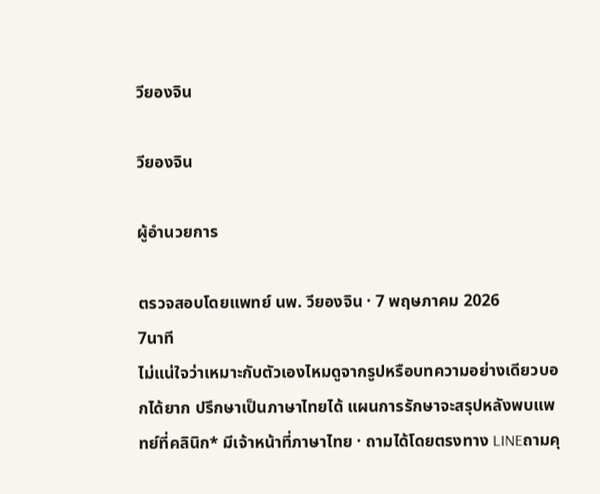วียองจิน

วียองจิน

ผู้อำนวยการ

ตรวจสอบโดยแพทย์ นพ. วียองจิน · 7 พฤษภาคม 2026
7นาที
ไม่แน่ใจว่าเหมาะกับตัวเองไหมดูจากรูปหรือบทความอย่างเดียวบอกได้ยาก ปรึกษาเป็นภาษาไทยได้ แผนการรักษาจะสรุปหลังพบแพทย์ที่คลินิก* มีเจ้าหน้าที่ภาษาไทย · ถามได้โดยตรงทาง LINEถามคุ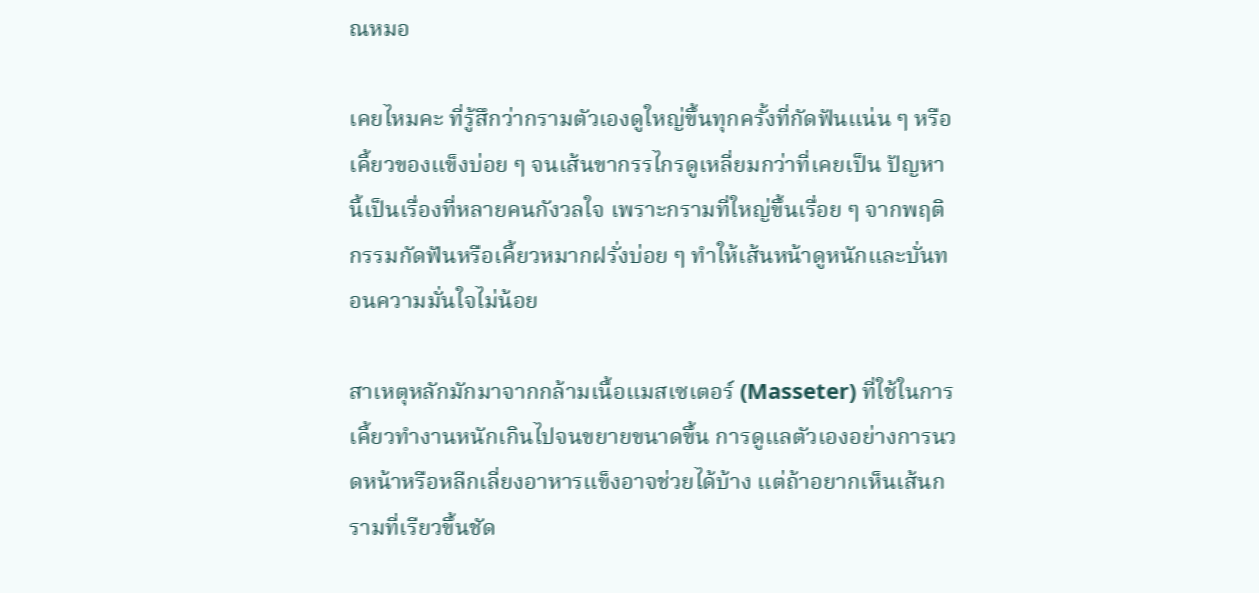ณหมอ

เคยไหมคะ ที่รู้สึกว่ากรามตัวเองดูใหญ่ขึ้นทุกครั้งที่กัดฟันแน่น ๆ หรือเคี้ยวของแข็งบ่อย ๆ จนเส้นขากรรไกรดูเหลี่ยมกว่าที่เคยเป็น ปัญหานี้เป็นเรื่องที่หลายคนกังวลใจ เพราะกรามที่ใหญ่ขึ้นเรื่อย ๆ จากพฤติกรรมกัดฟันหรือเคี้ยวหมากฝรั่งบ่อย ๆ ทำให้เส้นหน้าดูหนักและบั่นทอนความมั่นใจไม่น้อย

สาเหตุหลักมักมาจากกล้ามเนื้อแมสเซเตอร์ (Masseter) ที่ใช้ในการเคี้ยวทำงานหนักเกินไปจนขยายขนาดขึ้น การดูแลตัวเองอย่างการนวดหน้าหรือหลีกเลี่ยงอาหารแข็งอาจช่วยได้บ้าง แต่ถ้าอยากเห็นเส้นกรามที่เรียวขึ้นชัด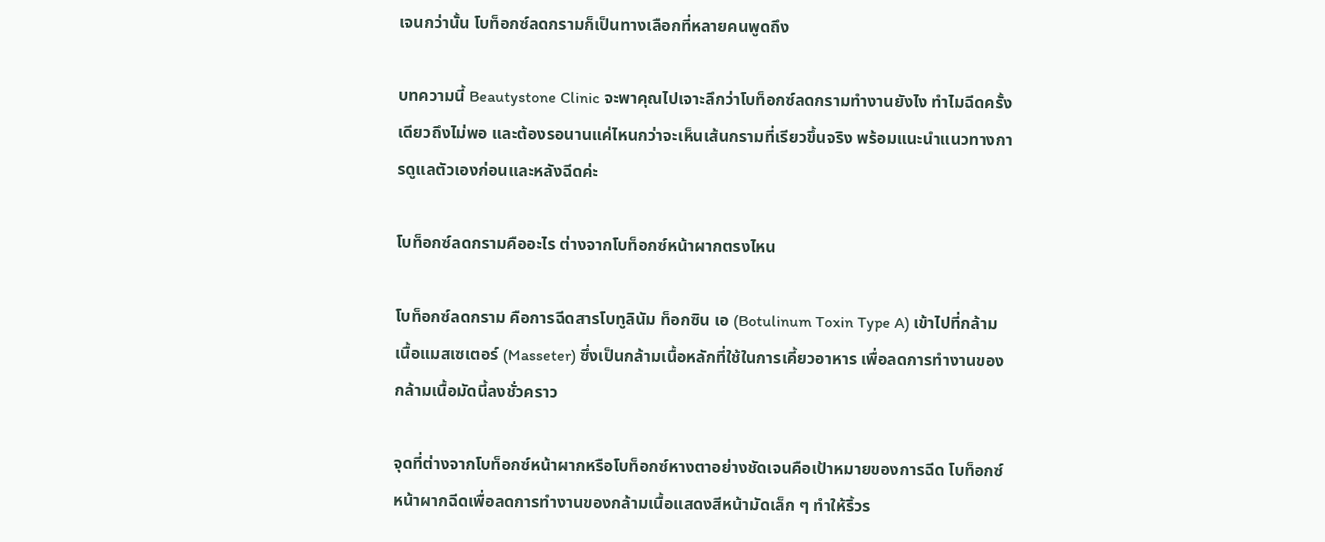เจนกว่านั้น โบท็อกซ์ลดกรามก็เป็นทางเลือกที่หลายคนพูดถึง

บทความนี้ Beautystone Clinic จะพาคุณไปเจาะลึกว่าโบท็อกซ์ลดกรามทำงานยังไง ทำไมฉีดครั้งเดียวถึงไม่พอ และต้องรอนานแค่ไหนกว่าจะเห็นเส้นกรามที่เรียวขึ้นจริง พร้อมแนะนำแนวทางการดูแลตัวเองก่อนและหลังฉีดค่ะ

โบท็อกซ์ลดกรามคืออะไร ต่างจากโบท็อกซ์หน้าผากตรงไหน

โบท็อกซ์ลดกราม คือการฉีดสารโบทูลินัม ท็อกซิน เอ (Botulinum Toxin Type A) เข้าไปที่กล้ามเนื้อแมสเซเตอร์ (Masseter) ซึ่งเป็นกล้ามเนื้อหลักที่ใช้ในการเคี้ยวอาหาร เพื่อลดการทำงานของกล้ามเนื้อมัดนี้ลงชั่วคราว

จุดที่ต่างจากโบท็อกซ์หน้าผากหรือโบท็อกซ์หางตาอย่างชัดเจนคือเป้าหมายของการฉีด โบท็อกซ์หน้าผากฉีดเพื่อลดการทำงานของกล้ามเนื้อแสดงสีหน้ามัดเล็ก ๆ ทำให้ริ้วร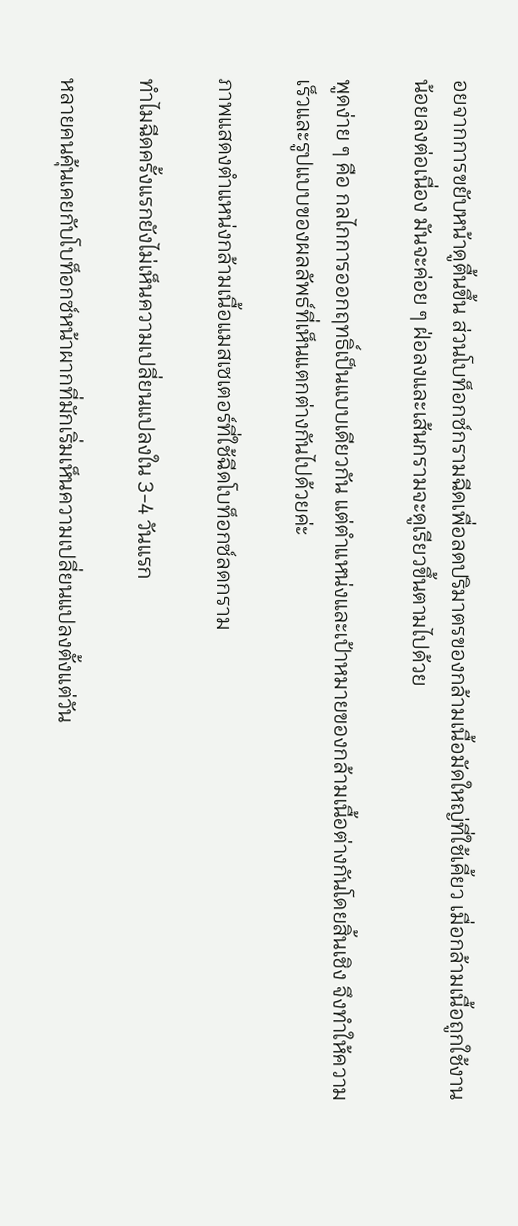อยจากการขยับหน้าดูตื้นขึ้น ส่วนโบท็อกซ์กรามฉีดเพื่อลดปริมาตรของกล้ามเนื้อมัดใหญ่ที่ใช้เคี้ยว เมื่อกล้ามเนื้อถูกใช้งานน้อยลงต่อเนื่อง มันจะค่อย ๆ ฝ่อลงและเส้นกรามจะดูเรียวขึ้นตามไปด้วย

พูดง่าย ๆ คือ กลไกการออกฤทธิ์เป็นแบบเดียวกัน แต่ตำแหน่งและเป้าหมายของกล้ามเนื้อต่างกันโดยสิ้นเชิง จึงทำให้ความเร็วและรูปแบบของผลลัพธ์ที่เห็นแตกต่างกันไปด้วยค่ะ

ภาพแสดงตำแหน่งกล้ามเนื้อแมสเซเตอร์ที่ใช้ฉีดโบท็อกซ์ลดกราม

ทำไมฉีดครั้งแรกยังไม่เห็นความเปลี่ยนแปลงใน 3-4 วันแรก

หลายคนคุ้นเคยกับโบท็อกซ์หน้าผากที่มักเริ่มเห็นความเปลี่ยนแปลงตั้งแต่วัน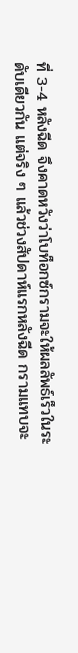ที่ 3-4 หลังฉีด จึงคาดหวังว่าโบท็อกซ์กรามจะให้ผลลัพธ์เร็วในระดับเดียวกัน แต่จริง ๆ แล้วช่วงสัปดาห์แรกหลังฉีด กรามแทบจะ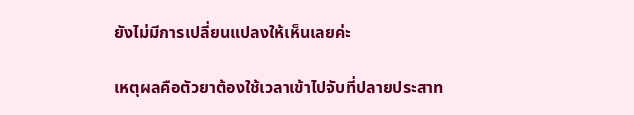ยังไม่มีการเปลี่ยนแปลงให้เห็นเลยค่ะ

เหตุผลคือตัวยาต้องใช้เวลาเข้าไปจับที่ปลายประสาท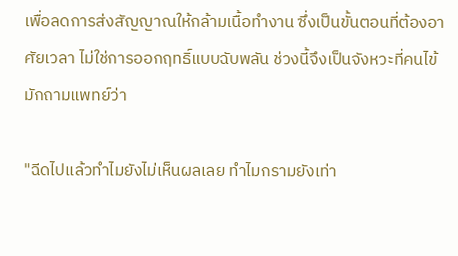เพื่อลดการส่งสัญญาณให้กล้ามเนื้อทำงาน ซึ่งเป็นขั้นตอนที่ต้องอาศัยเวลา ไม่ใช่การออกฤทธิ์แบบฉับพลัน ช่วงนี้จึงเป็นจังหวะที่คนไข้มักถามแพทย์ว่า

"ฉีดไปแล้วทำไมยังไม่เห็นผลเลย ทำไมกรามยังเท่า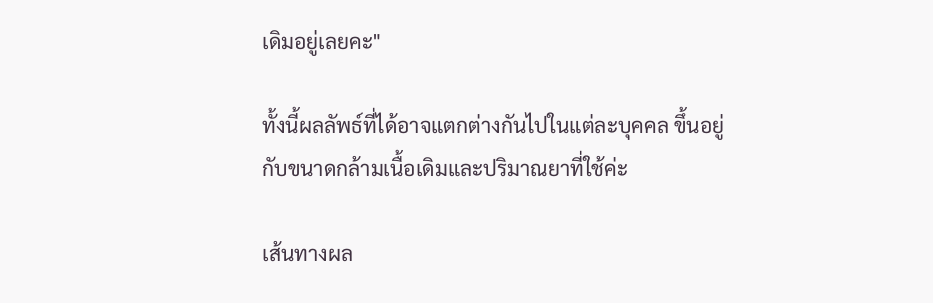เดิมอยู่เลยคะ"

ทั้งนี้ผลลัพธ์ที่ได้อาจแตกต่างกันไปในแต่ละบุคคล ขึ้นอยู่กับขนาดกล้ามเนื้อเดิมและปริมาณยาที่ใช้ค่ะ

เส้นทางผล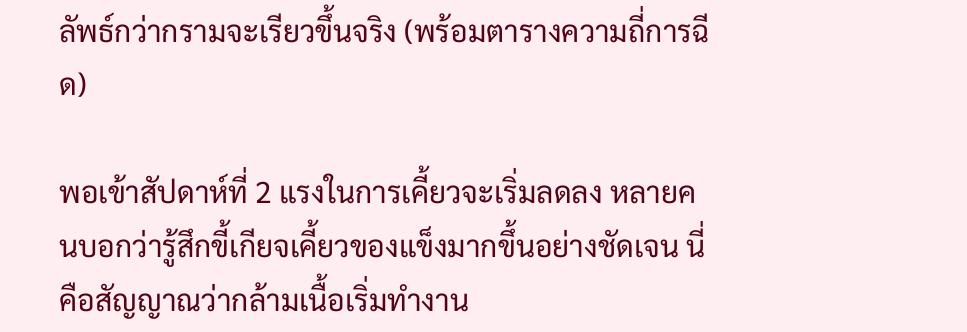ลัพธ์กว่ากรามจะเรียวขึ้นจริง (พร้อมตารางความถี่การฉีด)

พอเข้าสัปดาห์ที่ 2 แรงในการเคี้ยวจะเริ่มลดลง หลายคนบอกว่ารู้สึกขี้เกียจเคี้ยวของแข็งมากขึ้นอย่างชัดเจน นี่คือสัญญาณว่ากล้ามเนื้อเริ่มทำงาน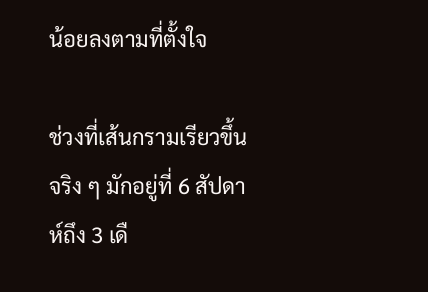น้อยลงตามที่ตั้งใจ

ช่วงที่เส้นกรามเรียวขึ้นจริง ๆ มักอยู่ที่ 6 สัปดาห์ถึง 3 เดื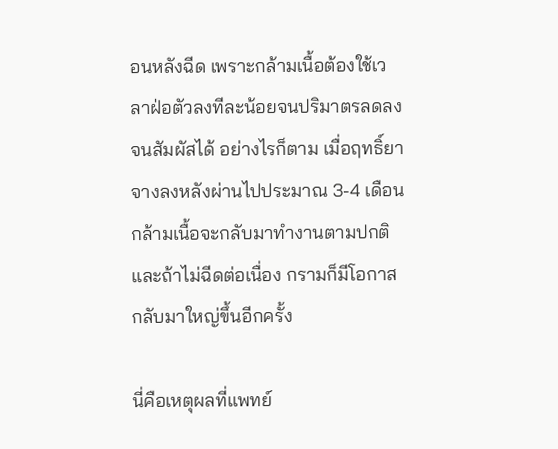อนหลังฉีด เพราะกล้ามเนื้อต้องใช้เวลาฝ่อตัวลงทีละน้อยจนปริมาตรลดลงจนสัมผัสได้ อย่างไรก็ตาม เมื่อฤทธิ์ยาจางลงหลังผ่านไปประมาณ 3-4 เดือน กล้ามเนื้อจะกลับมาทำงานตามปกติ และถ้าไม่ฉีดต่อเนื่อง กรามก็มีโอกาสกลับมาใหญ่ขึ้นอีกครั้ง

นี่คือเหตุผลที่แพทย์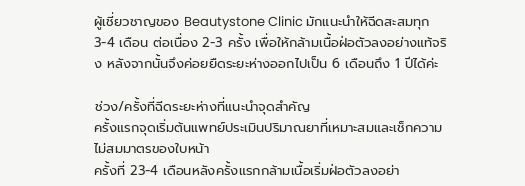ผู้เชี่ยวชาญของ Beautystone Clinic มักแนะนำให้ฉีดสะสมทุก 3-4 เดือน ต่อเนื่อง 2-3 ครั้ง เพื่อให้กล้ามเนื้อฝ่อตัวลงอย่างแท้จริง หลังจากนั้นจึงค่อยยืดระยะห่างออกไปเป็น 6 เดือนถึง 1 ปีได้ค่ะ

ช่วง/ครั้งที่ฉีดระยะห่างที่แนะนำจุดสำคัญ
ครั้งแรกจุดเริ่มต้นแพทย์ประเมินปริมาณยาที่เหมาะสมและเช็กความไม่สมมาตรของใบหน้า
ครั้งที่ 23-4 เดือนหลังครั้งแรกกล้ามเนื้อเริ่มฝ่อตัวลงอย่า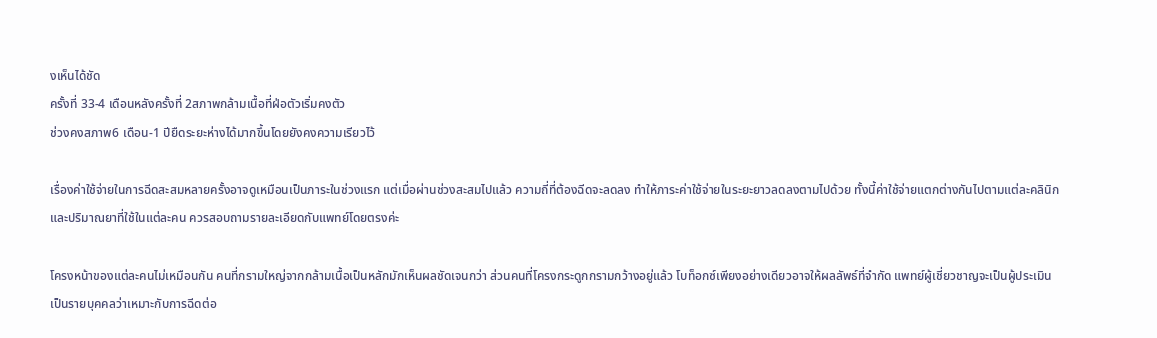งเห็นได้ชัด
ครั้งที่ 33-4 เดือนหลังครั้งที่ 2สภาพกล้ามเนื้อที่ฝ่อตัวเริ่มคงตัว
ช่วงคงสภาพ6 เดือน-1 ปียืดระยะห่างได้มากขึ้นโดยยังคงความเรียวไว้

เรื่องค่าใช้จ่ายในการฉีดสะสมหลายครั้งอาจดูเหมือนเป็นภาระในช่วงแรก แต่เมื่อผ่านช่วงสะสมไปแล้ว ความถี่ที่ต้องฉีดจะลดลง ทำให้ภาระค่าใช้จ่ายในระยะยาวลดลงตามไปด้วย ทั้งนี้ค่าใช้จ่ายแตกต่างกันไปตามแต่ละคลินิกและปริมาณยาที่ใช้ในแต่ละคน ควรสอบถามรายละเอียดกับแพทย์โดยตรงค่ะ

โครงหน้าของแต่ละคนไม่เหมือนกัน คนที่กรามใหญ่จากกล้ามเนื้อเป็นหลักมักเห็นผลชัดเจนกว่า ส่วนคนที่โครงกระดูกกรามกว้างอยู่แล้ว โบท็อกซ์เพียงอย่างเดียวอาจให้ผลลัพธ์ที่จำกัด แพทย์ผู้เชี่ยวชาญจะเป็นผู้ประเมินเป็นรายบุคคลว่าเหมาะกับการฉีดต่อ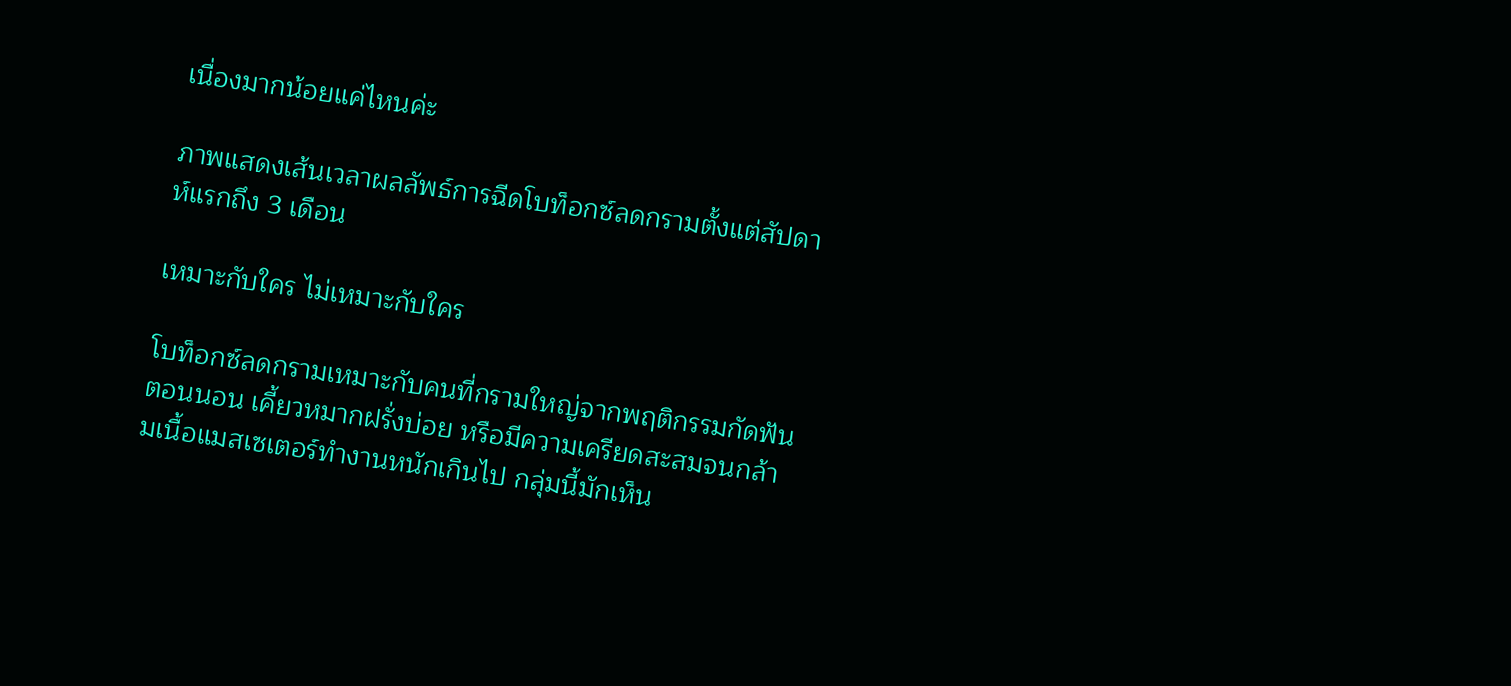เนื่องมากน้อยแค่ไหนค่ะ

ภาพแสดงเส้นเวลาผลลัพธ์การฉีดโบท็อกซ์ลดกรามตั้งแต่สัปดาห์แรกถึง 3 เดือน

เหมาะกับใคร ไม่เหมาะกับใคร

โบท็อกซ์ลดกรามเหมาะกับคนที่กรามใหญ่จากพฤติกรรมกัดฟันตอนนอน เคี้ยวหมากฝรั่งบ่อย หรือมีความเครียดสะสมจนกล้ามเนื้อแมสเซเตอร์ทำงานหนักเกินไป กลุ่มนี้มักเห็น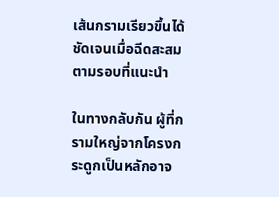เส้นกรามเรียวขึ้นได้ชัดเจนเมื่อฉีดสะสมตามรอบที่แนะนำ

ในทางกลับกัน ผู้ที่กรามใหญ่จากโครงกระดูกเป็นหลักอาจ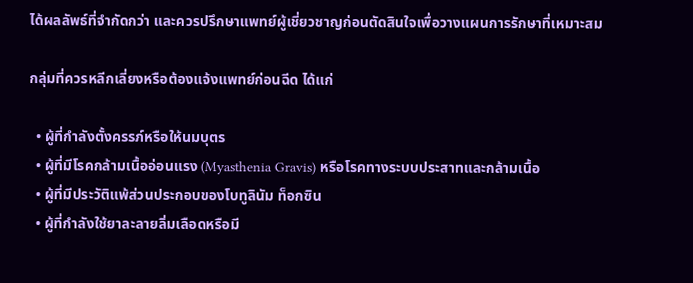ได้ผลลัพธ์ที่จำกัดกว่า และควรปรึกษาแพทย์ผู้เชี่ยวชาญก่อนตัดสินใจเพื่อวางแผนการรักษาที่เหมาะสม

กลุ่มที่ควรหลีกเลี่ยงหรือต้องแจ้งแพทย์ก่อนฉีด ได้แก่

  • ผู้ที่กำลังตั้งครรภ์หรือให้นมบุตร
  • ผู้ที่มีโรคกล้ามเนื้ออ่อนแรง (Myasthenia Gravis) หรือโรคทางระบบประสาทและกล้ามเนื้อ
  • ผู้ที่มีประวัติแพ้ส่วนประกอบของโบทูลินัม ท็อกซิน
  • ผู้ที่กำลังใช้ยาละลายลิ่มเลือดหรือมี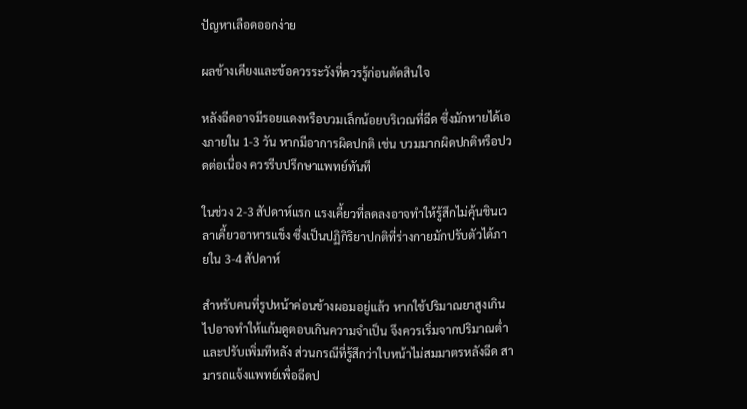ปัญหาเลือดออกง่าย

ผลข้างเคียงและข้อควรระวังที่ควรรู้ก่อนตัดสินใจ

หลังฉีดอาจมีรอยแดงหรือบวมเล็กน้อยบริเวณที่ฉีด ซึ่งมักหายได้เองภายใน 1-3 วัน หากมีอาการผิดปกติ เช่น บวมมากผิดปกติหรือปวดต่อเนื่อง ควรรีบปรึกษาแพทย์ทันที

ในช่วง 2-3 สัปดาห์แรก แรงเคี้ยวที่ลดลงอาจทำให้รู้สึกไม่คุ้นชินเวลาเคี้ยวอาหารแข็ง ซึ่งเป็นปฏิกิริยาปกติที่ร่างกายมักปรับตัวได้ภายใน 3-4 สัปดาห์

สำหรับคนที่รูปหน้าค่อนข้างผอมอยู่แล้ว หากใช้ปริมาณยาสูงเกินไปอาจทำให้แก้มดูตอบเกินความจำเป็น จึงควรเริ่มจากปริมาณต่ำและปรับเพิ่มทีหลัง ส่วนกรณีที่รู้สึกว่าใบหน้าไม่สมมาตรหลังฉีด สามารถแจ้งแพทย์เพื่อฉีดป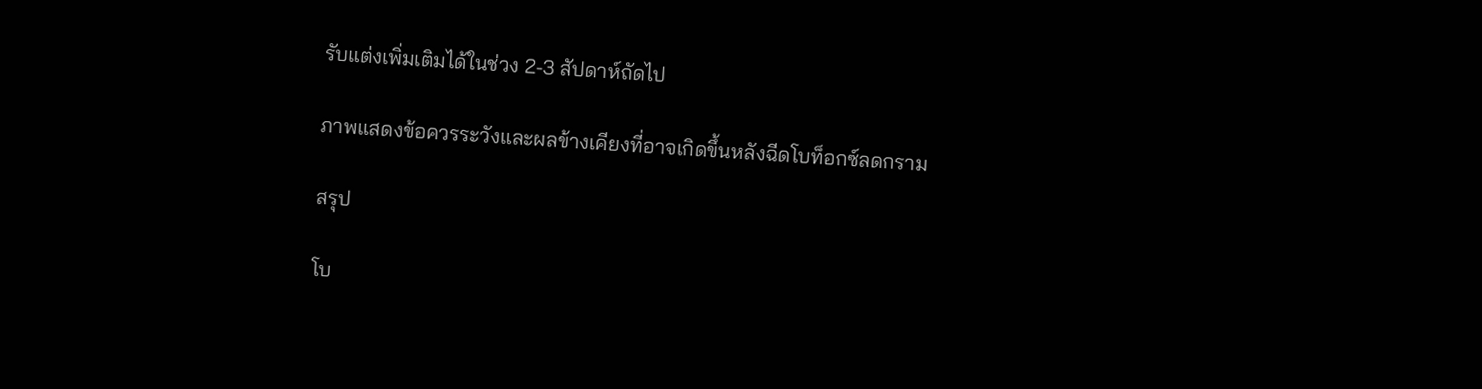รับแต่งเพิ่มเติมได้ในช่วง 2-3 สัปดาห์ถัดไป

ภาพแสดงข้อควรระวังและผลข้างเคียงที่อาจเกิดขึ้นหลังฉีดโบท็อกซ์ลดกราม

สรุป

โบ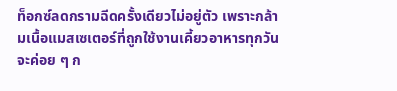ท็อกซ์ลดกรามฉีดครั้งเดียวไม่อยู่ตัว เพราะกล้ามเนื้อแมสเซเตอร์ที่ถูกใช้งานเคี้ยวอาหารทุกวันจะค่อย ๆ ก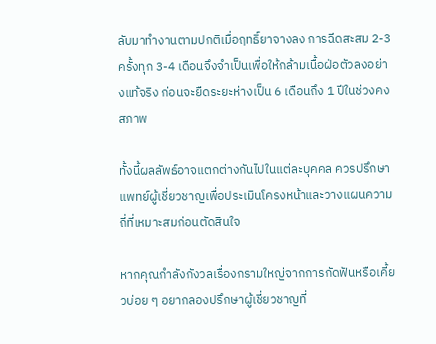ลับมาทำงานตามปกติเมื่อฤทธิ์ยาจางลง การฉีดสะสม 2-3 ครั้งทุก 3-4 เดือนจึงจำเป็นเพื่อให้กล้ามเนื้อฝ่อตัวลงอย่างแท้จริง ก่อนจะยืดระยะห่างเป็น 6 เดือนถึง 1 ปีในช่วงคงสภาพ

ทั้งนี้ผลลัพธ์อาจแตกต่างกันไปในแต่ละบุคคล ควรปรึกษาแพทย์ผู้เชี่ยวชาญเพื่อประเมินโครงหน้าและวางแผนความถี่ที่เหมาะสมก่อนตัดสินใจ

หากคุณกำลังกังวลเรื่องกรามใหญ่จากการกัดฟันหรือเคี้ยวบ่อย ๆ อยากลองปรึกษาผู้เชี่ยวชาญที่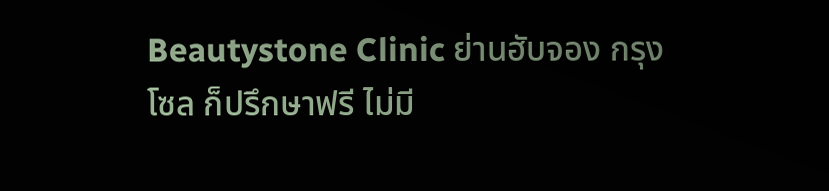Beautystone Clinic ย่านฮับจอง กรุงโซล ก็ปรึกษาฟรี ไม่มี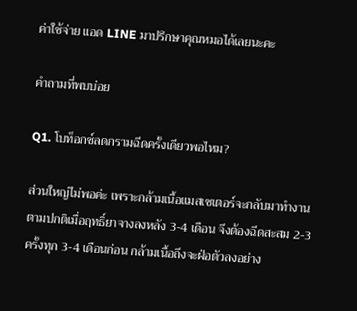ค่าใช้จ่าย แอด LINE มาปรึกษาคุณหมอได้เลยนะคะ

คำถามที่พบบ่อย

Q1. โบท็อกซ์ลดกรามฉีดครั้งเดียวพอไหม?

ส่วนใหญ่ไม่พอค่ะ เพราะกล้ามเนื้อแมสเซเตอร์จะกลับมาทำงานตามปกติเมื่อฤทธิ์ยาจางลงหลัง 3-4 เดือน จึงต้องฉีดสะสม 2-3 ครั้งทุก 3-4 เดือนก่อน กล้ามเนื้อถึงจะฝ่อตัวลงอย่าง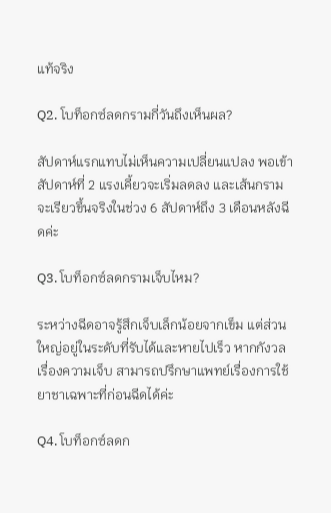แท้จริง

Q2. โบท็อกซ์ลดกรามกี่วันถึงเห็นผล?

สัปดาห์แรกแทบไม่เห็นความเปลี่ยนแปลง พอเข้าสัปดาห์ที่ 2 แรงเคี้ยวจะเริ่มลดลง และเส้นกรามจะเรียวขึ้นจริงในช่วง 6 สัปดาห์ถึง 3 เดือนหลังฉีดค่ะ

Q3. โบท็อกซ์ลดกรามเจ็บไหม?

ระหว่างฉีดอาจรู้สึกเจ็บเล็กน้อยจากเข็ม แต่ส่วนใหญ่อยู่ในระดับที่รับได้และหายไปเร็ว หากกังวลเรื่องความเจ็บ สามารถปรึกษาแพทย์เรื่องการใช้ยาชาเฉพาะที่ก่อนฉีดได้ค่ะ

Q4. โบท็อกซ์ลดก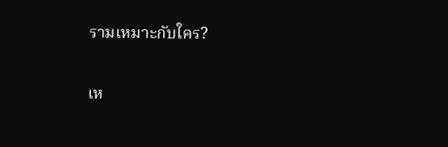รามเหมาะกับใคร?

เห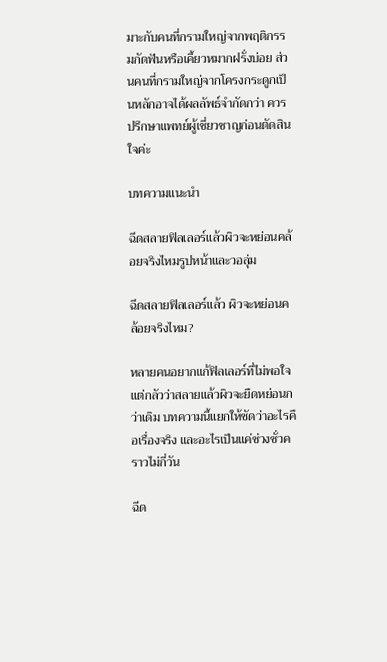มาะกับคนที่กรามใหญ่จากพฤติกรรมกัดฟันหรือเคี้ยวหมากฝรั่งบ่อย ส่วนคนที่กรามใหญ่จากโครงกระดูกเป็นหลักอาจได้ผลลัพธ์จำกัดกว่า ควรปรึกษาแพทย์ผู้เชี่ยวชาญก่อนตัดสินใจค่ะ

บทความแนะนำ

ฉีดสลายฟิลเลอร์แล้วผิวจะหย่อนคล้อยจริงไหมรูปหน้าและวอลุ่ม

ฉีดสลายฟิลเลอร์แล้ว ผิวจะหย่อนคล้อยจริงไหม?

หลายคนอยากแก้ฟิลเลอร์ที่ไม่พอใจ แต่กลัวว่าสลายแล้วผิวจะยืดหย่อนกว่าเดิม บทความนี้แยกให้ชัดว่าอะไรคือเรื่องจริง และอะไรเป็นแค่ช่วงชั่วคราวไม่กี่วัน

ฉีด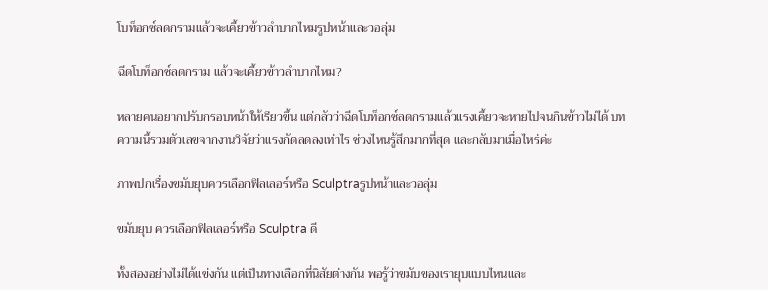โบท็อกซ์ลดกรามแล้วจะเคี้ยวข้าวลำบากไหมรูปหน้าและวอลุ่ม

ฉีดโบท็อกซ์ลดกราม แล้วจะเคี้ยวข้าวลำบากไหม?

หลายคนอยากปรับกรอบหน้าให้เรียวขึ้น แต่กลัวว่าฉีดโบท็อกซ์ลดกรามแล้วแรงเคี้ยวจะหายไปจนกินข้าวไม่ได้ บทความนี้รวมตัวเลขจากงานวิจัยว่าแรงกัดลดลงเท่าไร ช่วงไหนรู้สึกมากที่สุด และกลับมาเมื่อไหร่ค่ะ

ภาพปกเรื่องขมับยุบควรเลือกฟิลเลอร์หรือ Sculptraรูปหน้าและวอลุ่ม

ขมับยุบ ควรเลือกฟิลเลอร์หรือ Sculptra ดี

ทั้งสองอย่างไม่ได้แข่งกัน แต่เป็นทางเลือกที่นิสัยต่างกัน พอรู้ว่าขมับของเรายุบแบบไหนและ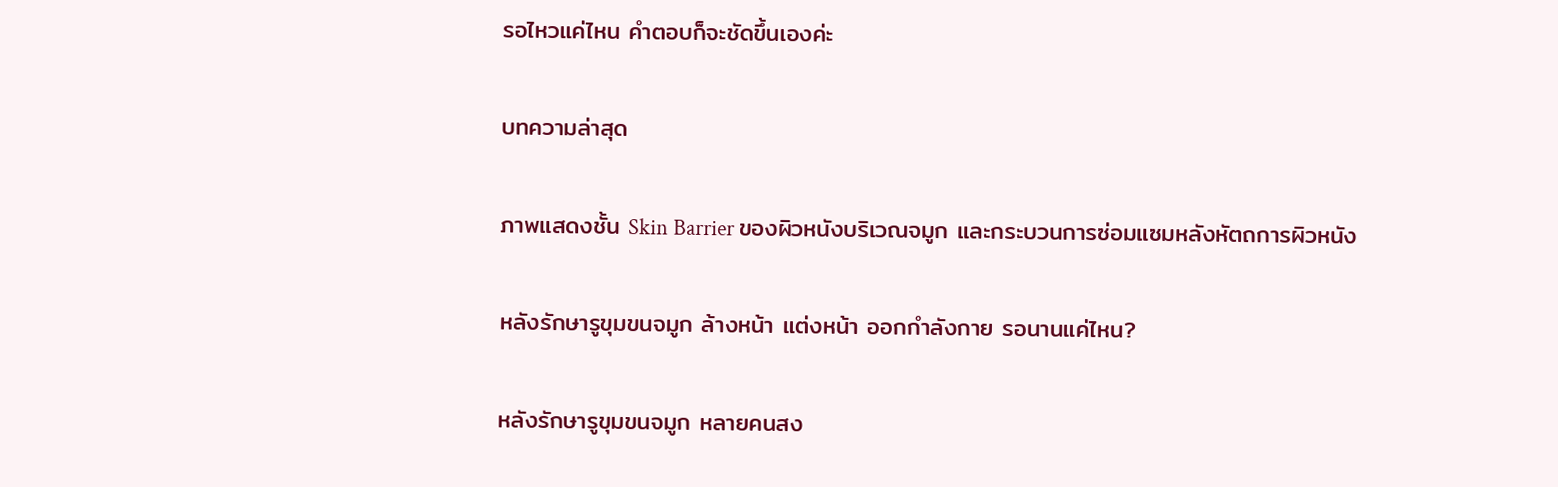รอไหวแค่ไหน คำตอบก็จะชัดขึ้นเองค่ะ

บทความล่าสุด

ภาพแสดงชั้น Skin Barrier ของผิวหนังบริเวณจมูก และกระบวนการซ่อมแซมหลังหัตถการผิวหนัง

หลังรักษารูขุมขนจมูก ล้างหน้า แต่งหน้า ออกกำลังกาย รอนานแค่ไหน?

หลังรักษารูขุมขนจมูก หลายคนสง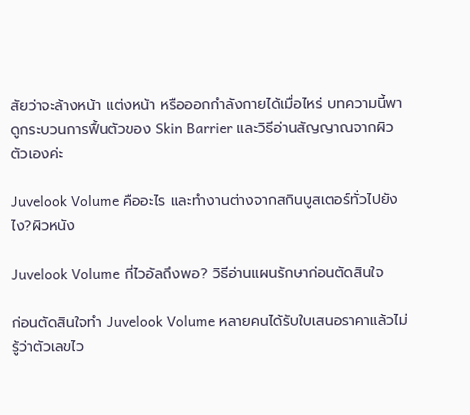สัยว่าจะล้างหน้า แต่งหน้า หรือออกกำลังกายได้เมื่อไหร่ บทความนี้พาดูกระบวนการฟื้นตัวของ Skin Barrier และวิธีอ่านสัญญาณจากผิวตัวเองค่ะ

Juvelook Volume คืออะไร และทำงานต่างจากสกินบูสเตอร์ทั่วไปยังไง?ผิวหนัง

Juvelook Volume กี่ไวอัลถึงพอ? วิธีอ่านแผนรักษาก่อนตัดสินใจ

ก่อนตัดสินใจทำ Juvelook Volume หลายคนได้รับใบเสนอราคาแล้วไม่รู้ว่าตัวเลขไว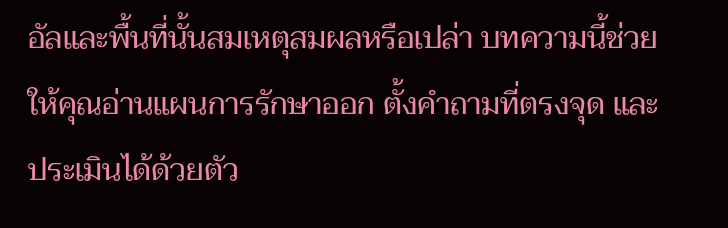อัลและพื้นที่นั้นสมเหตุสมผลหรือเปล่า บทความนี้ช่วยให้คุณอ่านแผนการรักษาออก ตั้งคำถามที่ตรงจุด และประเมินได้ด้วยตัว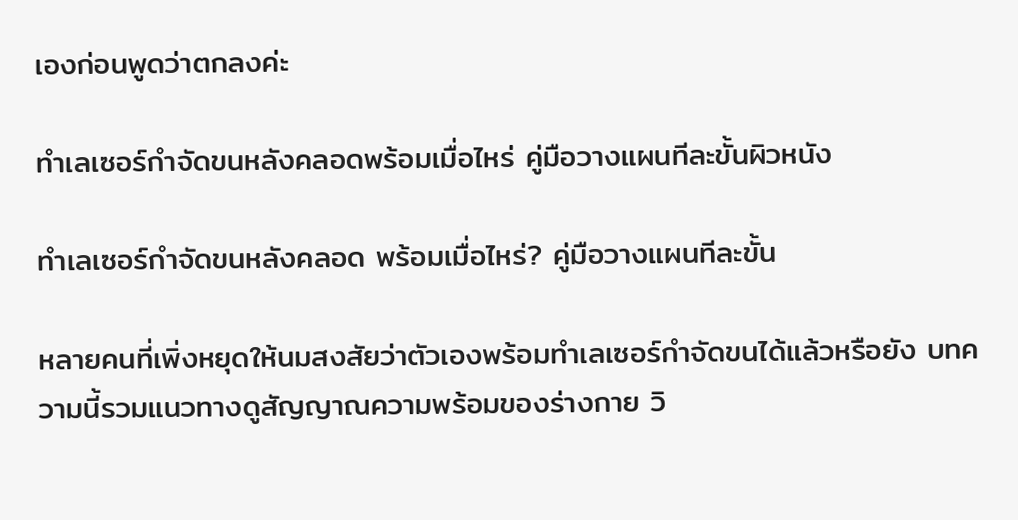เองก่อนพูดว่าตกลงค่ะ

ทำเลเซอร์กำจัดขนหลังคลอดพร้อมเมื่อไหร่ คู่มือวางแผนทีละขั้นผิวหนัง

ทำเลเซอร์กำจัดขนหลังคลอด พร้อมเมื่อไหร่? คู่มือวางแผนทีละขั้น

หลายคนที่เพิ่งหยุดให้นมสงสัยว่าตัวเองพร้อมทำเลเซอร์กำจัดขนได้แล้วหรือยัง บทความนี้รวมแนวทางดูสัญญาณความพร้อมของร่างกาย วิ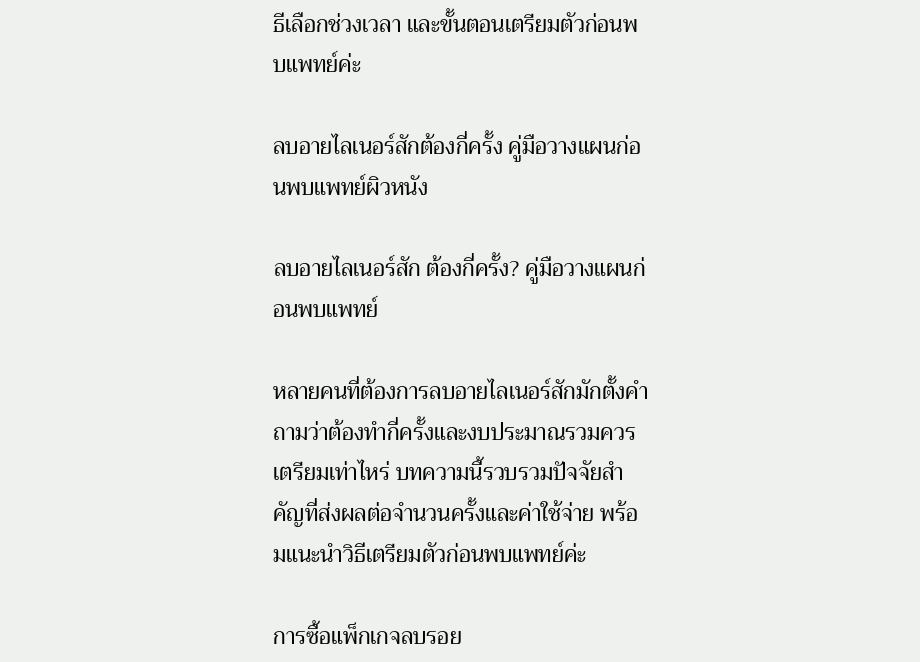ธีเลือกช่วงเวลา และขั้นตอนเตรียมตัวก่อนพบแพทย์ค่ะ

ลบอายไลเนอร์สักต้องกี่ครั้ง คู่มือวางแผนก่อนพบแพทย์ผิวหนัง

ลบอายไลเนอร์สัก ต้องกี่ครั้ง? คู่มือวางแผนก่อนพบแพทย์

หลายคนที่ต้องการลบอายไลเนอร์สักมักตั้งคำถามว่าต้องทำกี่ครั้งและงบประมาณรวมควรเตรียมเท่าไหร่ บทความนี้รวบรวมปัจจัยสำคัญที่ส่งผลต่อจำนวนครั้งและค่าใช้จ่าย พร้อมแนะนำวิธีเตรียมตัวก่อนพบแพทย์ค่ะ

การซื้อแพ็กเกจลบรอย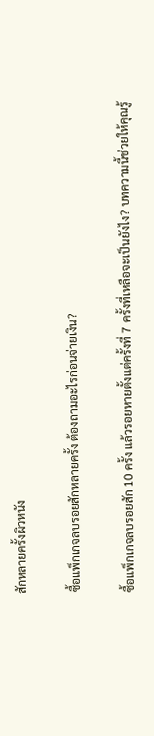สักหลายครั้งผิวหนัง

ซื้อแพ็กเกจลบรอยสักหลายครั้ง ต้องถามอะไรก่อนจ่ายเงิน?

ซื้อแพ็กเกจลบรอยสัก 10 ครั้ง แล้วรอยหายตั้งแต่ครั้งที่ 7 ครั้งที่เหลือจะเป็นยังไง? บทความนี้ช่วยให้คุณรู้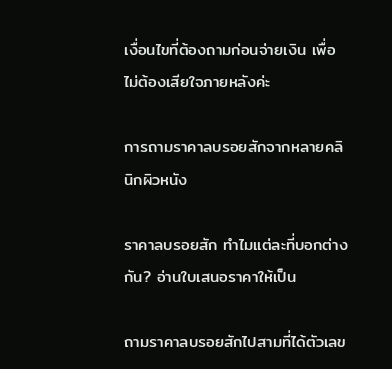เงื่อนไขที่ต้องถามก่อนจ่ายเงิน เพื่อไม่ต้องเสียใจภายหลังค่ะ

การถามราคาลบรอยสักจากหลายคลินิกผิวหนัง

ราคาลบรอยสัก ทำไมแต่ละที่บอกต่างกัน? อ่านใบเสนอราคาให้เป็น

ถามราคาลบรอยสักไปสามที่ได้ตัวเลข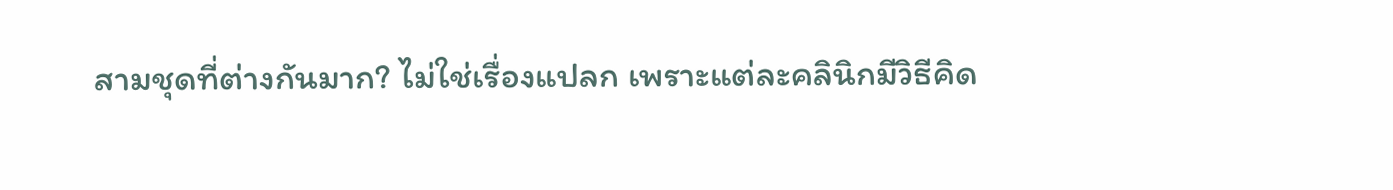สามชุดที่ต่างกันมาก? ไม่ใช่เรื่องแปลก เพราะแต่ละคลินิกมีวิธีคิด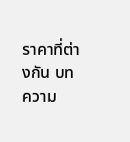ราคาที่ต่างกัน บทความ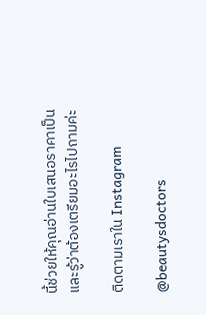นี้ช่วยให้คุณอ่านใบเสนอราคาเป็นและรู้ว่าต้องเตรียมอะไรไปถามค่ะ

ติดตามเราใน Instagram

@beautysdoctors